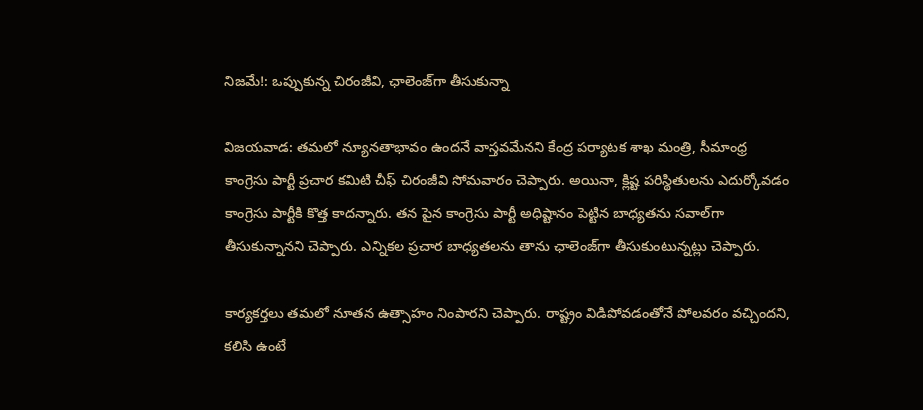నిజమే!: ఒప్పుకున్న చిరంజీవి, ఛాలెంజ్‌గా తీసుకున్నా

విజయవాడ: తమలో న్యూనతాభావం ఉందనే వాస్తవమేనని కేంద్ర పర్యాటక శాఖ మంత్రి, సీమాంధ్ర కాంగ్రెసు పార్టీ ప్రచార కమిటి చీఫ్ చిరంజీవి సోమవారం చెప్పారు. అయినా, క్లిష్ట పరిస్థితులను ఎదుర్కోవడం కాంగ్రెసు పార్టీకి కొత్త కాదన్నారు. తన పైన కాంగ్రెసు పార్టీ అధిష్టానం పెట్టిన బాధ్యతను సవాల్‌గా తీసుకున్నానని చెప్పారు. ఎన్నికల ప్రచార బాధ్యతలను తాను ఛాలెంజ్‌గా తీసుకుంటున్నట్లు చెప్పారు.

కార్యకర్తలు తమలో నూతన ఉత్సాహం నింపారని చెప్పారు. రాష్ట్రం విడిపోవడంతోనే పోలవరం వచ్చిందని, కలిసి ఉంటే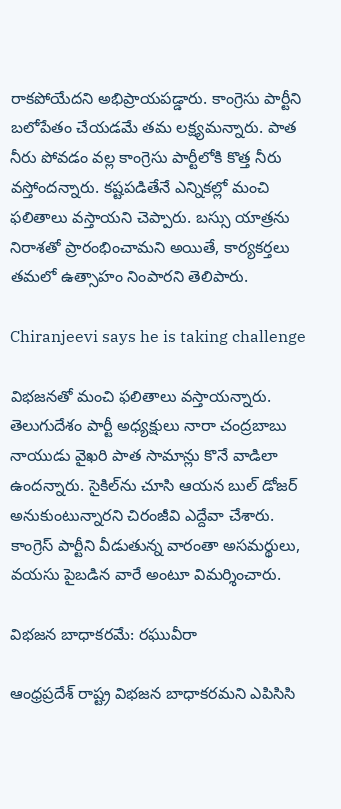రాకపోయేదని అభిప్రాయపడ్డారు. కాంగ్రెసు పార్టీని బలోపేతం చేయడమే తమ లక్ష్యమన్నారు. పాత నీరు పోవడం వల్ల కాంగ్రెసు పార్టీలోకి కొత్త నీరు వస్తోందన్నారు. కష్టపడితేనే ఎన్నికల్లో మంచి ఫలితాలు వస్తాయని చెప్పారు. బస్సు యాత్రను నిరాశతో ప్రారంభించామని అయితే, కార్యకర్తలు తమలో ఉత్సాహం నింపారని తెలిపారు.

Chiranjeevi says he is taking challenge

విభజనతో మంచి ఫలితాలు వస్తాయన్నారు. తెలుగుదేశం పార్టీ అధ్యక్షులు నారా చంద్రబాబు నాయుడు వైఖరి పాత సామాన్లు కొనే వాడిలా ఉందన్నారు. సైకిల్‌ను చూసి ఆయన బుల్ డోజర్ అనుకుంటున్నారని చిరంజీవి ఎద్దేవా చేశారు. కాంగ్రెస్ పార్టీని వీడుతున్న వారంతా అసమర్థులు, వయసు పైబడిన వారే అంటూ విమర్శించారు.

విభజన బాధాకరమే: రఘువీరా

ఆంధ్రప్రదేశ్ రాష్ట్ర విభజన బాధాకరమని ఎపిసిసి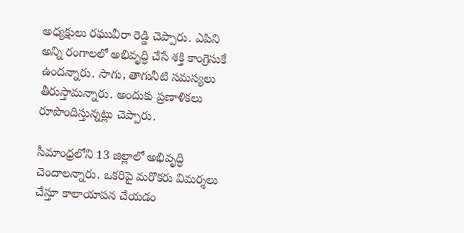అధ్యక్షులు రఘువీరా రెడ్డి చెప్పారు. ఎపిని అన్ని రంగాలలో అభివృద్ధి చేసే శక్తి కాంగ్రెసుకే ఉందన్నారు. సాగు, తాగునీటి సమస్యలు తీరుస్తామన్నారు. అందుకు ప్రణాళికలు రూపొందిస్తున్నట్లు చెప్పారు.

సీమాంధ్రలోని 13 జిల్లాలో అభివృద్ధి చెందాలన్నారు. ఒకరిపై మరొకరు విమర్శలు చేస్తూ కాలాయాపన చేయడం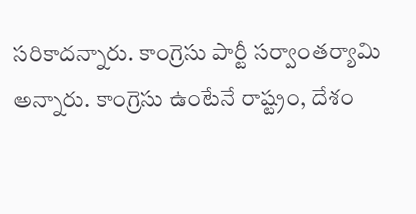సరికాదన్నారు. కాంగ్రెసు పార్టీ సర్వాంతర్యామి అన్నారు. కాంగ్రెసు ఉంటేనే రాష్ట్రం, దేశం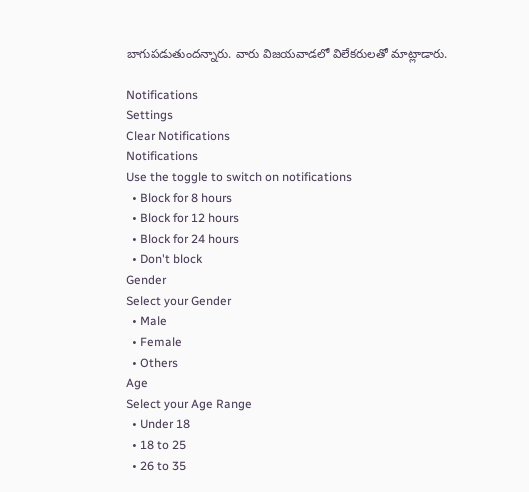బాగుపడుతుందన్నారు. వారు విజయవాడలో విలేకరులతో మాట్లాడారు.

Notifications
Settings
Clear Notifications
Notifications
Use the toggle to switch on notifications
  • Block for 8 hours
  • Block for 12 hours
  • Block for 24 hours
  • Don't block
Gender
Select your Gender
  • Male
  • Female
  • Others
Age
Select your Age Range
  • Under 18
  • 18 to 25
  • 26 to 35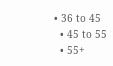• 36 to 45
  • 45 to 55
  • 55+